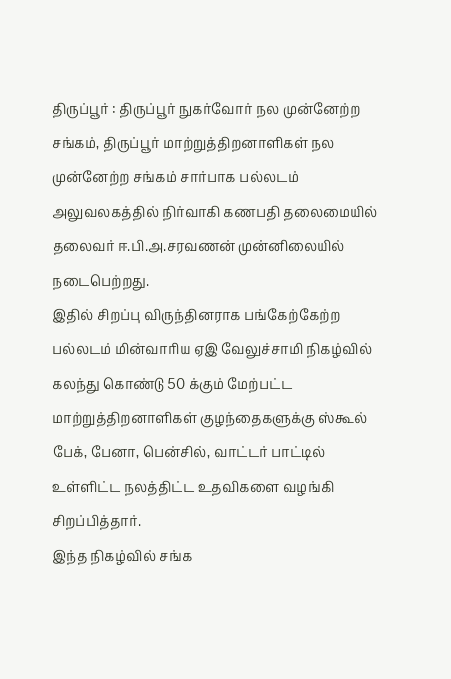திருப்பூர் : திருப்பூர் நுகர்வோர் நல முன்னேற்ற சங்கம், திருப்பூர் மாற்றுத்திறனாளிகள் நல முன்னேற்ற சங்கம் சார்பாக பல்லடம் அலுவலகத்தில் நிர்வாகி கணபதி தலைமையில் தலைவர் ஈ.பி.அ.சரவணன் முன்னிலையில் நடைபெற்றது.
இதில் சிறப்பு விருந்தினராக பங்கேற்கேற்ற பல்லடம் மின்வாரிய ஏஇ வேலுச்சாமி நிகழ்வில் கலந்து கொண்டு 50 க்கும் மேற்பட்ட மாற்றுத்திறனாளிகள் குழந்தைகளுக்கு ஸ்கூல் பேக், பேனா, பென்சில், வாட்டர் பாட்டில் உள்ளிட்ட நலத்திட்ட உதவிகளை வழங்கி சிறப்பித்தார்.
இந்த நிகழ்வில் சங்க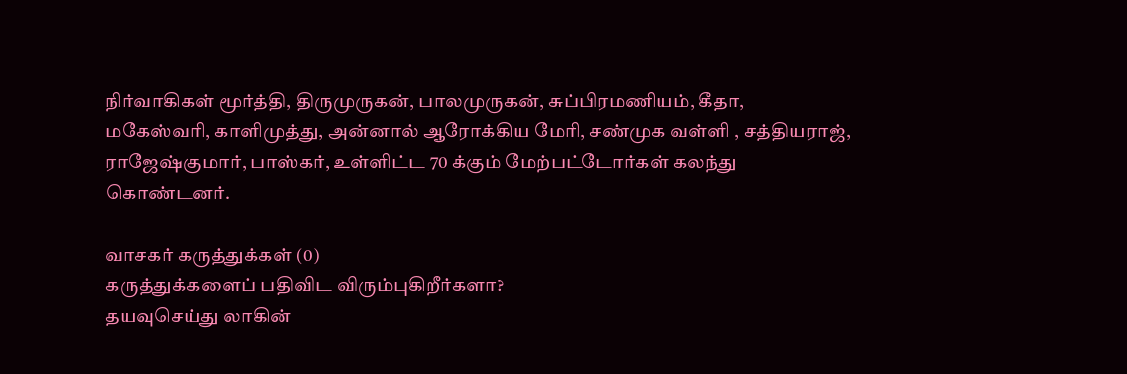நிர்வாகிகள் மூர்த்தி, திருமுருகன், பாலமுருகன், சுப்பிரமணியம், கீதா, மகேஸ்வரி, காளிமுத்து, அன்னால் ஆரோக்கிய மேரி, சண்முக வள்ளி , சத்தியராஜ், ராஜேஷ்குமார், பாஸ்கர், உள்ளிட்ட 70 க்கும் மேற்பட்டோர்கள் கலந்து கொண்டனர்.

வாசகர் கருத்துக்கள் (0)
கருத்துக்களைப் பதிவிட விரும்புகிறீர்களா?
தயவுசெய்து லாகின்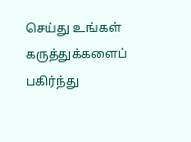செய்து உங்கள் கருத்துக்களைப் பகிர்ந்து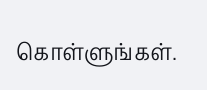கொள்ளுங்கள்.